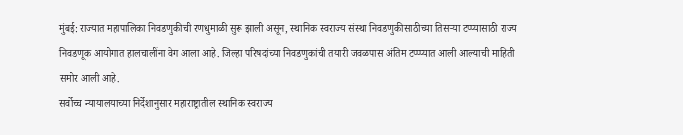मुंबई: राज्यात महापालिका निवडणुकीची रणधुमाळी सुरू झाली असून, स्थानिक स्वराज्य संस्था निवडणुकीसाठीच्या तिसऱ्या टप्प्यासाठी राज्य निवडणूक आयोगात हालचालींना वेग आला आहे. जिल्हा परिषदांच्या निवडणुकांची तयारी जवळपास अंतिम टप्प्प्यात आली आल्याची माहिती समोर आली आहे.
सर्वोच्च न्यायालयाच्या निर्देशानुसार महाराष्ट्रातील स्थानिक स्वराज्य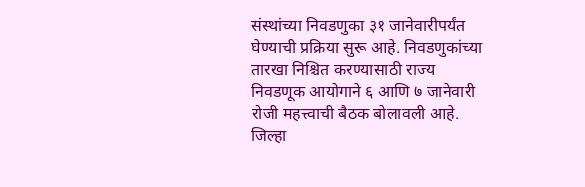संस्थांच्या निवडणुका ३१ जानेवारीपर्यंत घेण्याची प्रक्रिया सुरू आहे. निवडणुकांच्या तारखा निश्चित करण्यासाठी राज्य निवडणूक आयोगाने ६ आणि ७ जानेवारी रोजी महत्त्वाची बैठक बोलावली आहे. जिल्हा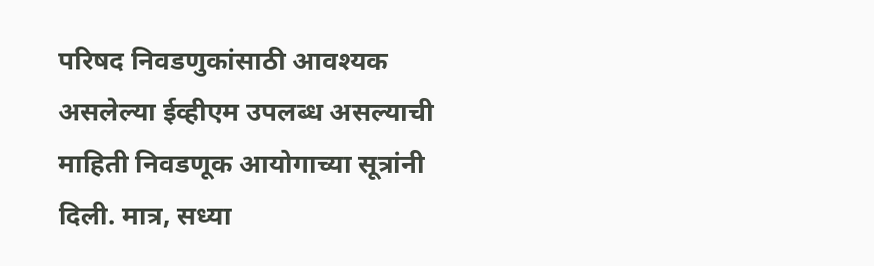परिषद निवडणुकांसाठी आवश्यक असलेल्या ईव्हीएम उपलब्ध असल्याची माहिती निवडणूक आयोगाच्या सूत्रांनी दिली. मात्र, सध्या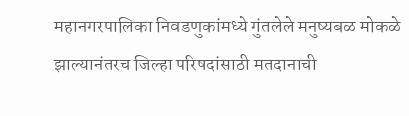महानगरपालिका निवडणुकांमध्ये गुंतलेले मनुष्यबळ मोकळे झाल्यानंतरच जिल्हा परिषदांसाठी मतदानाची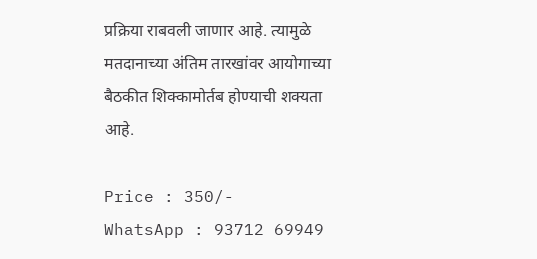प्रक्रिया राबवली जाणार आहे. त्यामुळे मतदानाच्या अंतिम तारखांवर आयोगाच्या बैठकीत शिक्कामोर्तब होण्याची शक्यता आहे.

Price : 350/-
WhatsApp : 93712 69949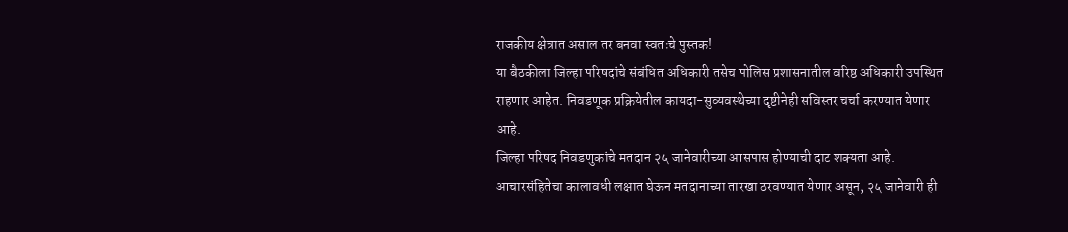राजकीय क्षेत्रात असाल तर बनवा स्वतःचे पुस्तक!
या बैठकीला जिल्हा परिषदांचे संबंधित अधिकारी तसेच पोलिस प्रशासनातील वरिष्ठ अधिकारी उपस्थित राहणार आहेत. निवडणूक प्रक्रियेतील कायदा-सुव्यवस्थेच्या दृष्टीनेही सविस्तर चर्चा करण्यात येणार आहे.
जिल्हा परिषद निवडणुकांचे मतदान २५ जानेवारीच्या आसपास होण्याची दाट शक्यता आहे. आचारसंहितेचा कालावधी लक्षात घेऊन मतदानाच्या तारखा ठरवण्यात येणार असून, २५ जानेवारी ही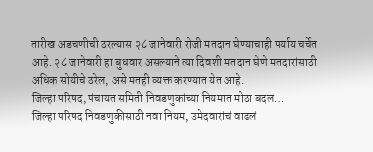तारीख अडचणीची ठरल्यास २८ जानेवारी रोजी मतदान घेण्याचाही पर्याय चर्चेत आहे. २८ जानेवारी हा बुधवार असल्याने त्या दिवशी मतदान घेणे मतदारांसाठी अधिक सोयीचे ठरेल, असे मतही व्यक्त करण्यात येत आहे.
जिल्हा परिषद, पंचायत समिती निवडणुकांच्या नियमात मोठा बदल…
जिल्हा परिषद निवडणुकीसाठी नवा नियम, उमेदवारांचं वाढलं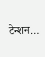टेन्शन…